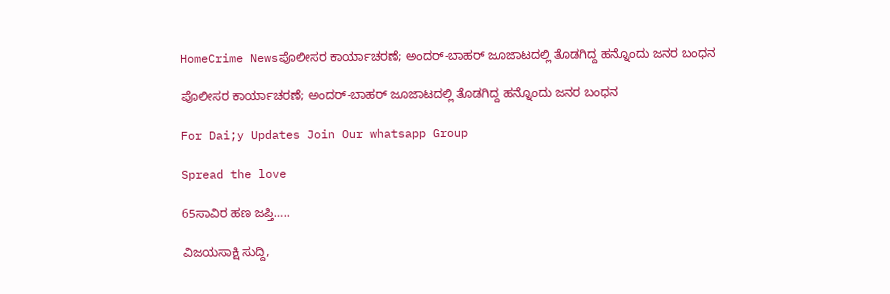HomeCrime Newsಪೊಲೀಸರ ಕಾರ್ಯಾಚರಣೆ; ಅಂದರ್-ಬಾಹರ್ ಜೂಜಾಟದಲ್ಲಿ ತೊಡಗಿದ್ದ ಹನ್ನೊಂದು ಜನರ ಬಂಧನ

ಪೊಲೀಸರ ಕಾರ್ಯಾಚರಣೆ; ಅಂದರ್-ಬಾಹರ್ ಜೂಜಾಟದಲ್ಲಿ ತೊಡಗಿದ್ದ ಹನ್ನೊಂದು ಜನರ ಬಂಧನ

For Dai;y Updates Join Our whatsapp Group

Spread the love

65ಸಾವಿರ ಹಣ ಜಪ್ತಿ…..

ವಿಜಯಸಾಕ್ಷಿ ಸುದ್ದಿ,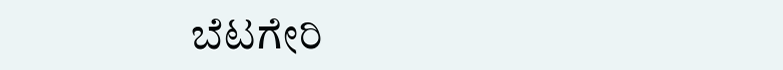ಬೆಟಗೇರಿ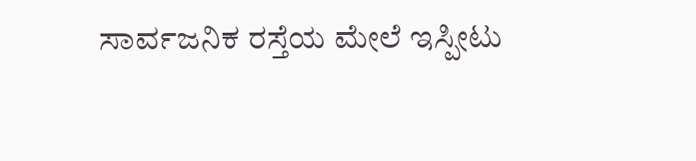ಸಾರ್ವಜನಿಕ ರಸ್ತೆಯ ಮೇಲೆ ಇಸ್ಪೀಟು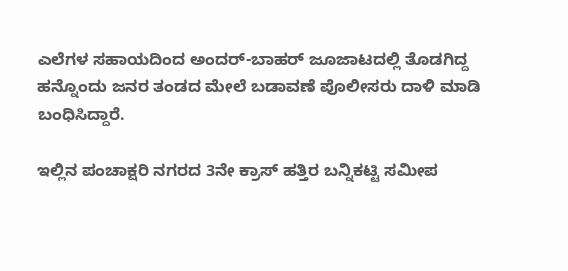ಎಲೆಗಳ ಸಹಾಯದಿಂದ ಅಂದರ್-ಬಾಹರ್ ಜೂಜಾಟದಲ್ಲಿ ತೊಡಗಿದ್ದ ಹನ್ನೊಂದು ಜನರ ತಂಡದ ಮೇಲೆ ಬಡಾವಣೆ ಪೊಲೀಸರು ದಾಳಿ ಮಾಡಿ ಬಂಧಿಸಿದ್ದಾರೆ.

ಇಲ್ಲಿನ ಪಂಚಾಕ್ಷರಿ ನಗರದ 3ನೇ ಕ್ರಾಸ್ ಹತ್ತಿರ ಬನ್ನಿಕಟ್ಟಿ ಸಮೀಪ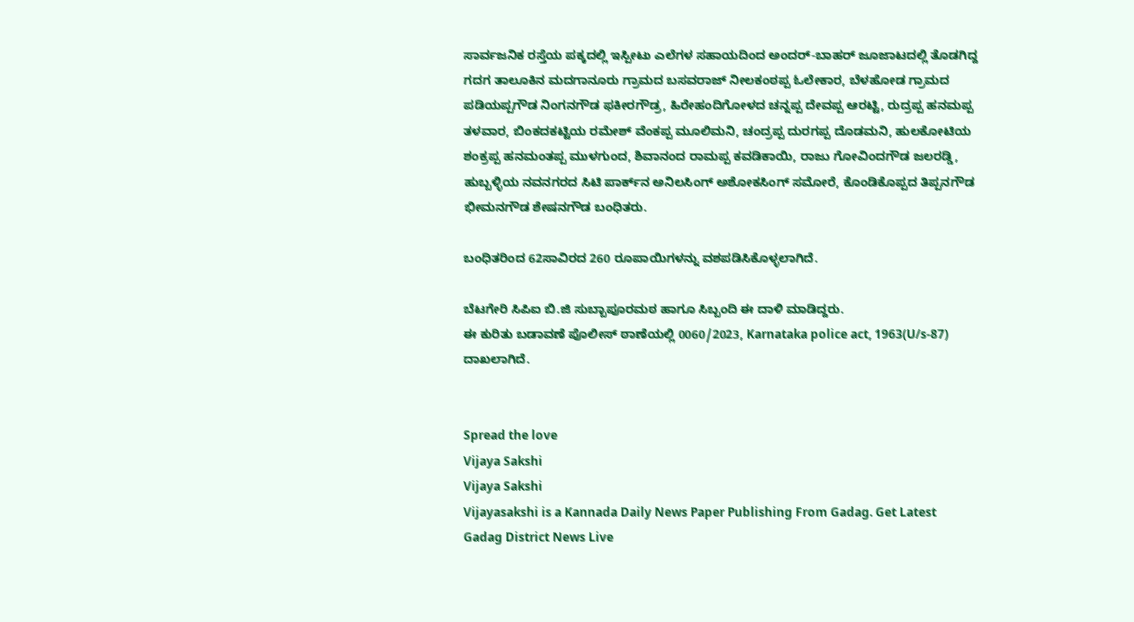ಸಾರ್ವಜನಿಕ ರಸ್ತೆಯ ಪಕ್ಕದಲ್ಲಿ ಇಸ್ಪೀಟು ಎಲೆಗಳ ಸಹಾಯದಿಂದ ಅಂದರ್-ಬಾಹರ್ ಜೂಜಾಟದಲ್ಲಿ ತೊಡಗಿದ್ದ ಗದಗ ತಾಲೂಕಿನ ಮದಗಾನೂರು ಗ್ರಾಮದ ಬಸವರಾಜ್ ನೀಲಕಂಠಪ್ಪ ಓಲೇಕಾರ, ಬೆಳಹೋಡ ಗ್ರಾಮದ ಪಡಿಯಪ್ಪಗೌಡ ನಿಂಗನಗೌಡ ಫಕೀರಗೌಡ್ರ, ಹಿರೇಹಂದಿಗೋಳದ ಚನ್ನಪ್ಪ ದೇವಪ್ಪ ಆರಟ್ಟಿ, ರುದ್ರಪ್ಪ ಹನಮಪ್ಪ ತಳವಾರ, ಬಿಂಕದಕಟ್ಟಿಯ ರಮೇಶ್ ವೆಂಕಪ್ಪ ಮೂಲಿಮನಿ, ಚಂದ್ರಪ್ಪ ದುರಗಪ್ಪ ದೊಡಮನಿ, ಹುಲಕೋಟಿಯ ಶಂಕ್ರಪ್ಪ ಹನಮಂತಪ್ಪ ಮುಳಗುಂದ, ಶಿವಾನಂದ ರಾಮಪ್ಪ ಕವಡಿಕಾಯಿ, ರಾಜು ಗೋವಿಂದಗೌಡ ಜಲರಡ್ಡಿ, ಹುಬ್ಬಳ್ಳಿಯ ನವನಗರದ ಸಿಟಿ ಪಾರ್ಕ್‌ನ ಅನಿಲಸಿಂಗ್ ಅಶೋಕಸಿಂಗ್ ಸಮೋರೆ, ಕೊಂಡಿಕೊಪ್ಪದ ತಿಪ್ಪನಗೌಡ ಭೀಮನಗೌಡ ಶೇಷನಗೌಡ ಬಂಧಿತರು.

ಬಂಧಿತರಿಂದ 62ಸಾವಿರದ 260 ರೂಪಾಯಿಗಳನ್ನು ವಶಪಡಿಸಿಕೊಳ್ಳಲಾಗಿದೆ.

ಬೆಟಗೇರಿ ಸಿಪಿಐ ಬಿ.ಜಿ ಸುಬ್ಬಾಪೂರಮಠ ಹಾಗೂ ಸಿಬ್ಬಂದಿ ಈ ದಾಳಿ ಮಾಡಿದ್ದರು.
ಈ ಕುರಿತು ಬಡಾವಣೆ ಪೊಲೀಸ್ ಠಾಣೆಯಲ್ಲಿ 0060/2023, Karnataka police act, 1963(U/s-87) ದಾಖಲಾಗಿದೆ.


Spread the love
Vijaya Sakshi
Vijaya Sakshi
Vijayasakshi is a Kannada Daily News Paper Publishing From Gadag. Get Latest Gadag District News Live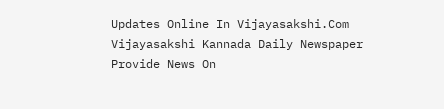Updates Online In Vijayasakshi.Com Vijayasakshi Kannada Daily Newspaper Provide News On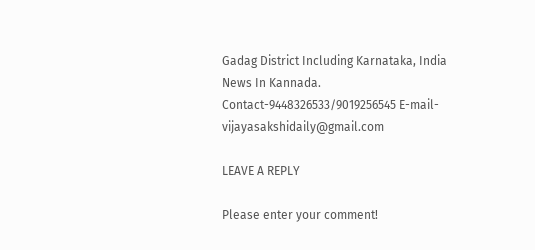Gadag District Including Karnataka, India News In Kannada. Contact-9448326533/9019256545 E-mail-vijayasakshidaily@gmail.com

LEAVE A REPLY

Please enter your comment!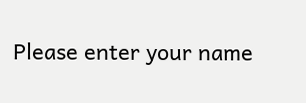Please enter your name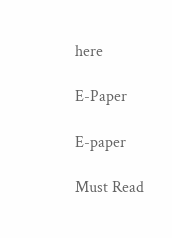here

E-Paper

E-paper

Must Read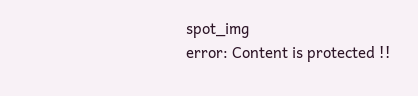spot_img
error: Content is protected !!